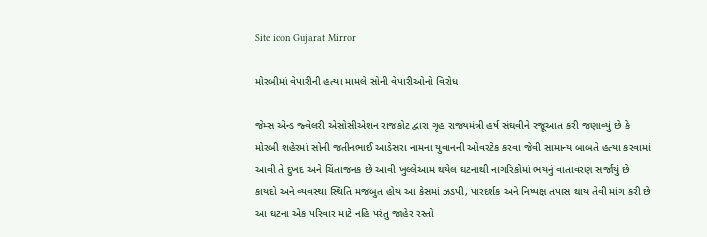Site icon Gujarat Mirror

મોરબીમાં વેપારીની હત્યા મામલે સોની વેપારીઓનો વિરોધ

જેમ્સ એન્ડ જ્વેલરી એસોસીએશન રાજકોટ દ્વારા ગૃહ રાજ્યમંત્રી હર્ષ સંઘવીને રજૂઆત કરી જણાવ્યું છે કે મોરબી શહેરમાં સોની જતીનભાઈ આડેસરા નામના યુવાનની ઓવરટેક કરવા જેવી સામાન્ય બાબતે હત્યા કરવામાં આવી તે દુખદ અને ચિંતાજનક છે આવી ખુલ્લેઆમ થયેલ ઘટનાથી નાગરિકોમાં ભયનું વાતાવરણ સર્જાયું છે કાયદો અને વ્યવસ્થા સ્થિતિ મજબુત હોય આ કેસમાં ઝડપી, પારદર્શક અને નિષ્પક્ષ તપાસ થાય તેવી માંગ કરી છે આ ઘટના એક પરિવાર માટે નહિ પરંતુ જાહેર રસ્તો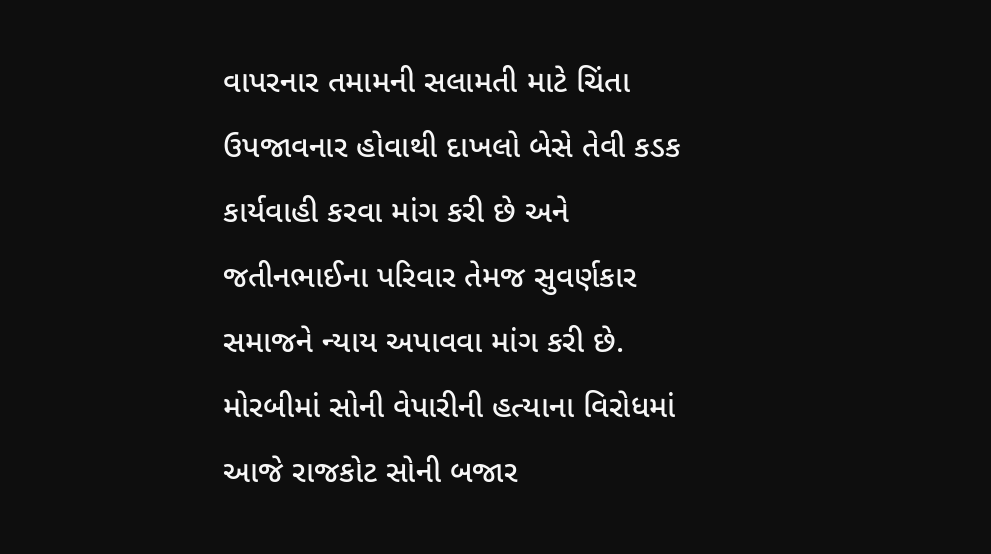વાપરનાર તમામની સલામતી માટે ચિંતા ઉપજાવનાર હોવાથી દાખલો બેસે તેવી કડક કાર્યવાહી કરવા માંગ કરી છે અને જતીનભાઈના પરિવાર તેમજ સુવર્ણકાર સમાજને ન્યાય અપાવવા માંગ કરી છે. મોરબીમાં સોની વેપારીની હત્યાના વિરોધમાં આજે રાજકોટ સોની બજાર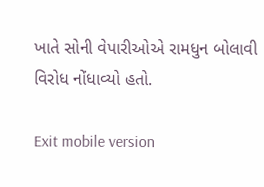ખાતે સોની વેપારીઓએ રામધુન બોલાવી વિરોધ નોંધાવ્યો હતો.

Exit mobile version